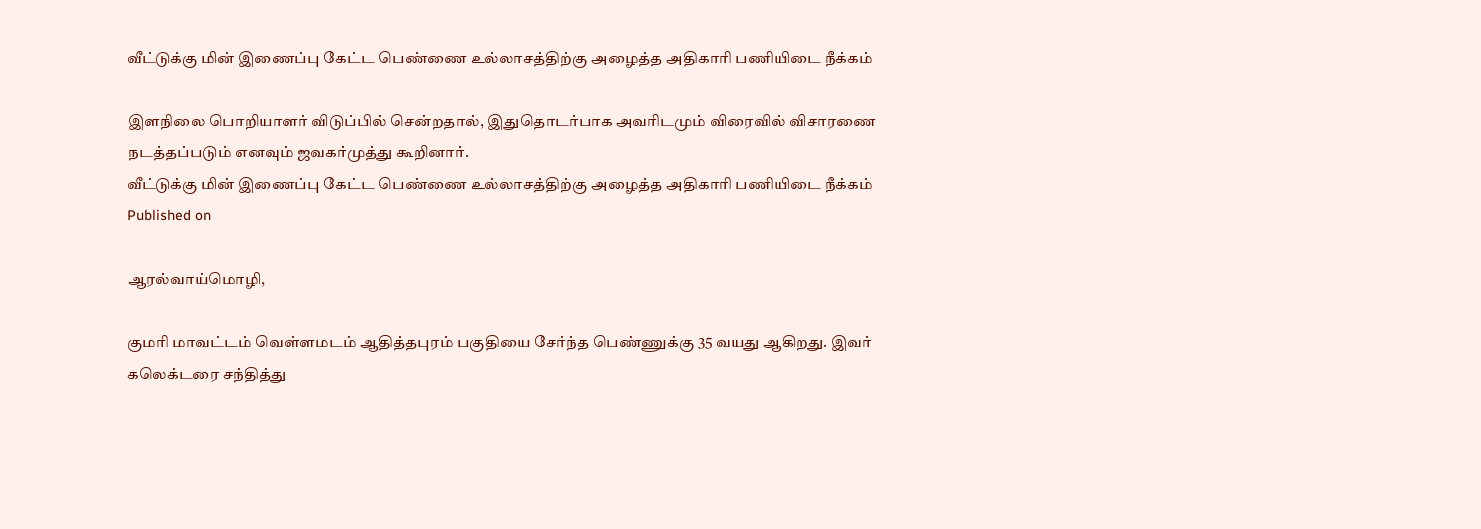வீட்டுக்கு மின் இணைப்பு கேட்ட பெண்ணை உல்லாசத்திற்கு அழைத்த அதிகாரி பணியிடை நீக்கம்

இளநிலை பொறியாளர் விடுப்பில் சென்றதால், இதுதொடர்பாக அவரிடமும் விரைவில் விசாரணை நடத்தப்படும் எனவும் ஜவகர்முத்து கூறினார்.
வீட்டுக்கு மின் இணைப்பு கேட்ட பெண்ணை உல்லாசத்திற்கு அழைத்த அதிகாரி பணியிடை நீக்கம்
Published on

ஆரல்வாய்மொழி,

குமரி மாவட்டம் வெள்ளமடம் ஆதித்தபுரம் பகுதியை சேர்ந்த பெண்ணுக்கு 35 வயது ஆகிறது. இவர் கலெக்டரை சந்தித்து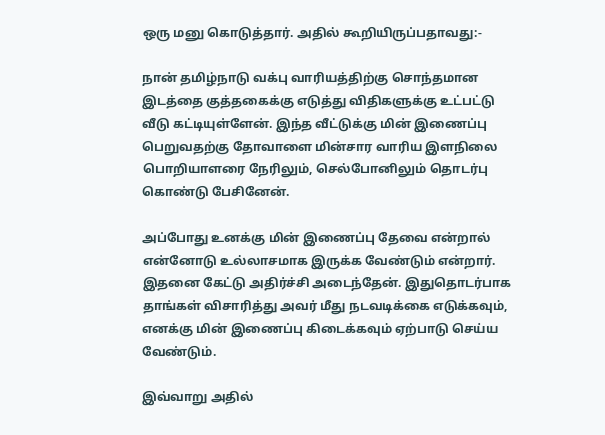ஒரு மனு கொடுத்தார். அதில் கூறியிருப்பதாவது:-

நான் தமிழ்நாடு வக்பு வாரியத்திற்கு சொந்தமான இடத்தை குத்தகைக்கு எடுத்து விதிகளுக்கு உட்பட்டு வீடு கட்டியுள்ளேன். இந்த வீட்டுக்கு மின் இணைப்பு பெறுவதற்கு தோவாளை மின்சார வாரிய இளநிலை பொறியாளரை நேரிலும், செல்போனிலும் தொடர்பு கொண்டு பேசினேன்.

அப்போது உனக்கு மின் இணைப்பு தேவை என்றால் என்னோடு உல்லாசமாக இருக்க வேண்டும் என்றார். இதனை கேட்டு அதிர்ச்சி அடைந்தேன். இதுதொடர்பாக தாங்கள் விசாரித்து அவர் மீது நடவடிக்கை எடுக்கவும், எனக்கு மின் இணைப்பு கிடைக்கவும் ஏற்பாடு செய்ய வேண்டும்.

இவ்வாறு அதில்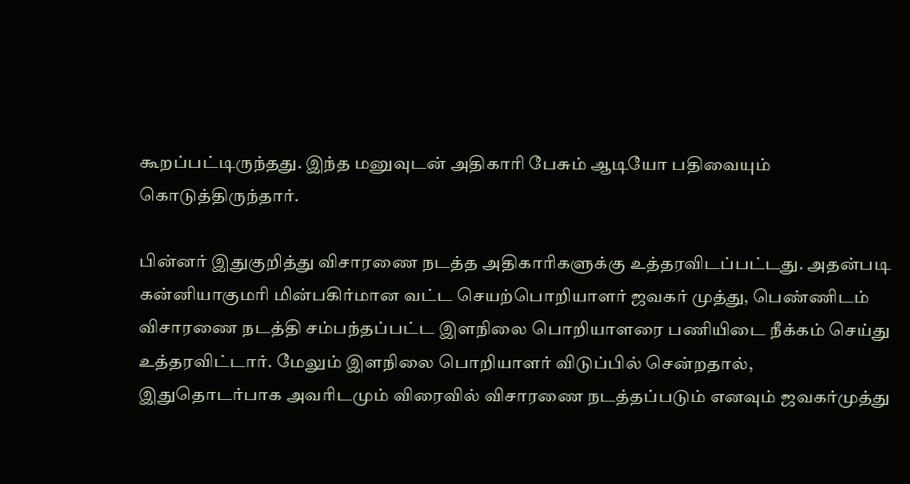கூறப்பட்டிருந்தது. இந்த மனுவுடன் அதிகாரி பேசும் ஆடியோ பதிவையும் கொடுத்திருந்தார்.

பின்னர் இதுகுறித்து விசாரணை நடத்த அதிகாரிகளுக்கு உத்தரவிடப்பட்டது. அதன்படி கன்னியாகுமரி மின்பகிர்மான வட்ட செயற்பொறியாளர் ஜவகர் முத்து, பெண்ணிடம் விசாரணை நடத்தி சம்பந்தப்பட்ட இளநிலை பொறியாளரை பணியிடை நீக்கம் செய்து உத்தரவிட்டார். மேலும் இளநிலை பொறியாளர் விடுப்பில் சென்றதால், இதுதொடர்பாக அவரிடமும் விரைவில் விசாரணை நடத்தப்படும் எனவும் ஜவகர்முத்து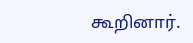கூறினார்.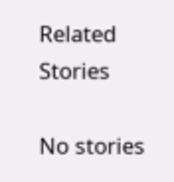Related Stories

No stories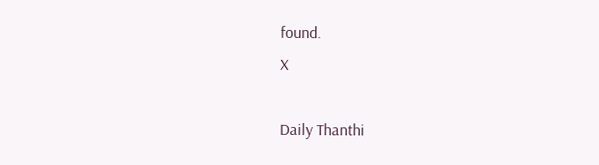found.
X

Daily Thanthi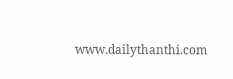www.dailythanthi.com